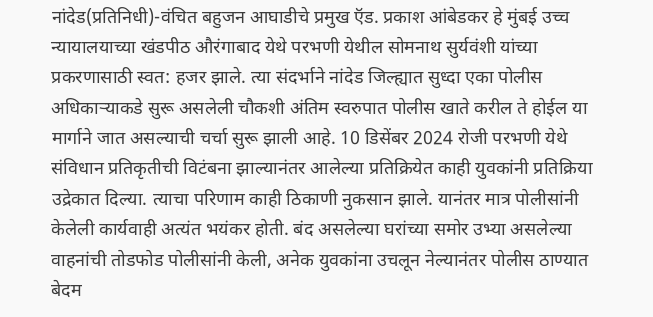नांदेड(प्रतिनिधी)-वंचित बहुजन आघाडीचे प्रमुख ऍड. प्रकाश आंबेडकर हे मुंबई उच्च न्यायालयाच्या खंडपीठ औरंगाबाद येथे परभणी येथील सोमनाथ सुर्यवंशी यांच्या प्रकरणासाठी स्वत: हजर झाले. त्या संदर्भाने नांदेड जिल्ह्यात सुध्दा एका पोलीस अधिकाऱ्याकडे सुरू असलेली चौकशी अंतिम स्वरुपात पोलीस खाते करील ते होईल या मार्गाने जात असल्याची चर्चा सुरू झाली आहे. 10 डिसेंबर 2024 रोजी परभणी येथे संविधान प्रतिकृतीची विटंबना झाल्यानंतर आलेल्या प्रतिक्रियेत काही युवकांनी प्रतिक्रिया उद्रेकात दिल्या. त्याचा परिणाम काही ठिकाणी नुकसान झाले. यानंतर मात्र पोलीसांनी केलेली कार्यवाही अत्यंत भयंकर होती. बंद असलेल्या घरांच्या समोर उभ्या असलेल्या वाहनांची तोडफोड पोलीसांनी केली, अनेक युवकांना उचलून नेल्यानंतर पोलीस ठाण्यात बेदम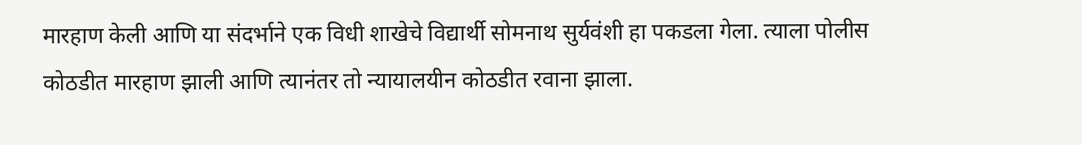मारहाण केली आणि या संदर्भाने एक विधी शाखेचे विद्यार्थी सोमनाथ सुर्यवंशी हा पकडला गेला. त्याला पोलीस कोठडीत मारहाण झाली आणि त्यानंतर तो न्यायालयीन कोठडीत रवाना झाला.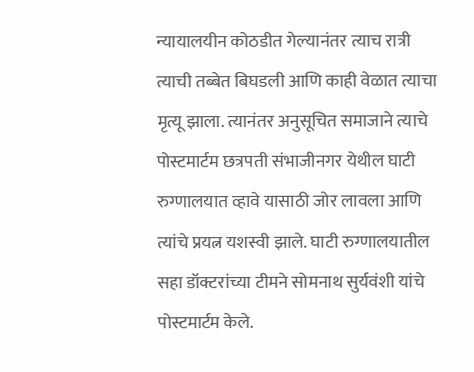न्यायालयीन कोठडीत गेल्यानंतर त्याच रात्री त्याची तब्बेत बिघडली आणि काही वेळात त्याचा मृत्यू झाला. त्यानंतर अनुसूचित समाजाने त्याचे पोस्टमार्टम छत्रपती संभाजीनगर येथील घाटी रुग्णालयात व्हावे यासाठी जोर लावला आणि त्यांचे प्रयत्न यशस्वी झाले. घाटी रुग्णालयातील सहा डॉक्टरांच्या टीमने सोमनाथ सुर्यवंशी यांचे पोस्टमार्टम केले.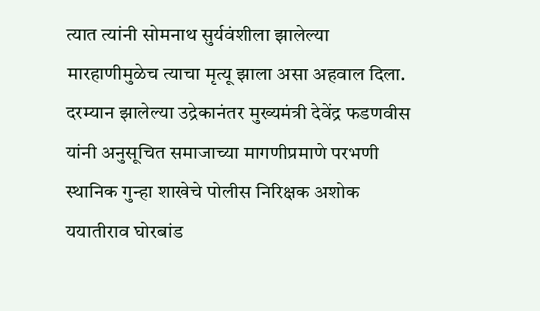त्यात त्यांनी सोमनाथ सुर्यवंशीला झालेल्या मारहाणीमुळेच त्याचा मृत्यू झाला असा अहवाल दिला. दरम्यान झालेल्या उद्रेकानंतर मुख्यमंत्री देवेंद्र फडणवीस यांनी अनुसूचित समाजाच्या मागणीप्रमाणे परभणी स्थानिक गुन्हा शाखेचे पोलीस निरिक्षक अशोक ययातीराव घोरबांड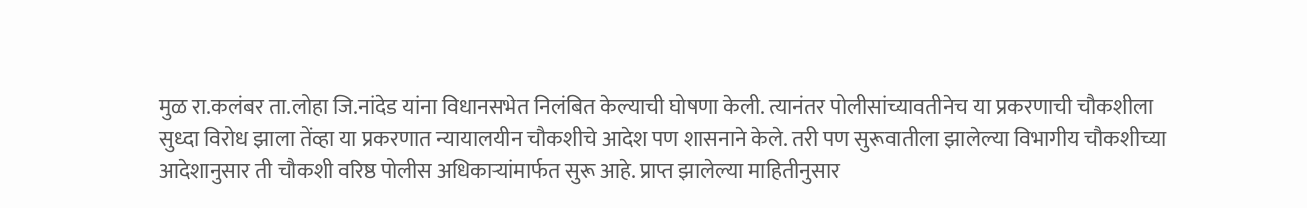मुळ रा.कलंबर ता.लोहा जि.नांदेड यांना विधानसभेत निलंबित केल्याची घोषणा केली. त्यानंतर पोलीसांच्यावतीनेच या प्रकरणाची चौकशीला सुध्दा विरोध झाला तेंव्हा या प्रकरणात न्यायालयीन चौकशीचे आदेश पण शासनाने केले. तरी पण सुरूवातीला झालेल्या विभागीय चौकशीच्या आदेशानुसार ती चौकशी वरिष्ठ पोलीस अधिकाऱ्यांमार्फत सुरू आहे. प्राप्त झालेल्या माहितीनुसार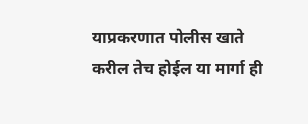याप्रकरणात पोलीस खाते करील तेच होईल या मार्गा ही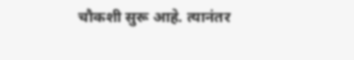चौकशी सुरू आहे. त्यानंतर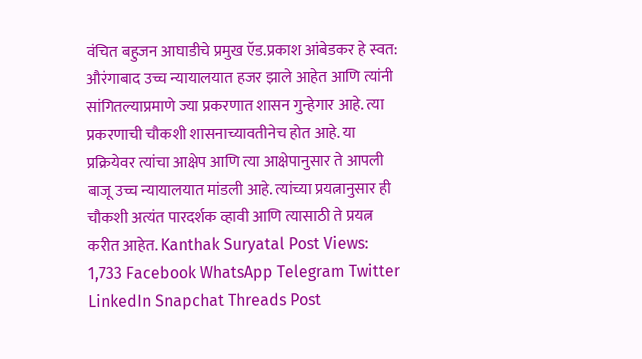वंचित बहुजन आघाडीचे प्रमुख ऍड.प्रकाश आंबेडकर हे स्वत: औरंगाबाद उच्च न्यायालयात हजर झाले आहेत आणि त्यांनी सांगितल्याप्रमाणे ज्या प्रकरणात शासन गुन्हेगार आहे. त्या प्रकरणाची चौकशी शासनाच्यावतीनेच होत आहे. या प्रक्रियेवर त्यांचा आक्षेप आणि त्या आक्षेपानुसार ते आपली बाजू उच्च न्यायालयात मांडली आहे. त्यांच्या प्रयत्नानुसार ही चौकशी अत्यंत पारदर्शक व्हावी आणि त्यासाठी ते प्रयत्न करीत आहेत. Kanthak Suryatal Post Views: 1,733 Facebook WhatsApp Telegram Twitter LinkedIn Snapchat Threads Post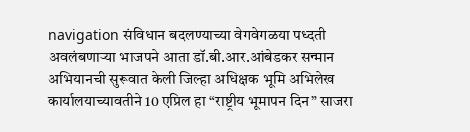navigation संविधान बदलण्याच्या वेगवेगळया पध्दती अवलंबणाऱ्या भाजपने आता डॉ.बी.आर.आंबेडकर सन्मान अभियानची सुरूवात केली जिल्हा अधिक्षक भूमि अभिलेख कार्यालयाच्यावतीने 10 एप्रिल हा “राष्ट्रीय भूमापन दिन” साजरा